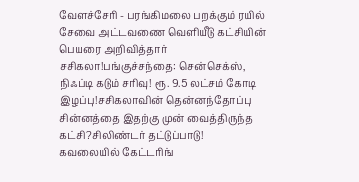வேளச்சேரி - பரங்கிமலை பறக்கும் ரயில் சேவை அட்டவணை வெளியீடு கட்சியின் பெயரை அறிவித்தார் சசிகலா!பங்குச்சந்தை: சென்செக்ஸ், நிஃப்டி கடும் சரிவு! ரூ. 9.5 லட்சம் கோடி இழப்பு!சசிகலாவின் தென்னந்தோப்பு சின்னத்தை இதற்கு முன் வைத்திருந்த கட்சி?சிலிண்டர் தட்டுப்பாடு! கவலையில் கேட்டரிங்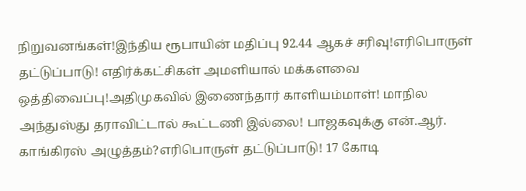நிறுவனங்கள்!இந்திய ரூபாயின் மதிப்பு 92.44 ஆகச் சரிவு!எரிபொருள் தட்டுப்பாடு! எதிர்க்கட்சிகள் அமளியால் மக்களவை ஒத்திவைப்பு!அதிமுகவில் இணைந்தார் காளியம்மாள்! மாநில அந்துஸ்து தராவிட்டால் கூட்டணி இல்லை! பாஜகவுக்கு என்.ஆர். காங்கிரஸ் அழுத்தம்?எரிபொருள் தட்டுப்பாடு! 17 கோடி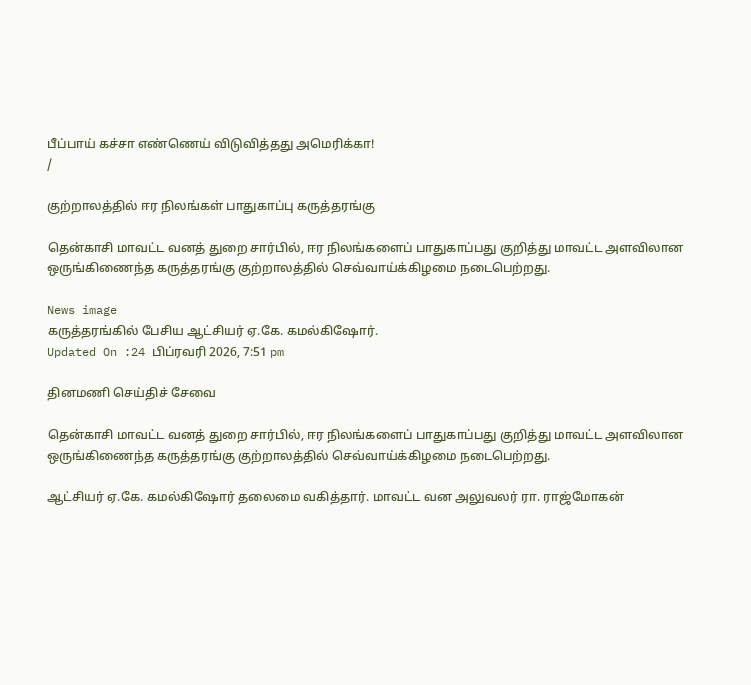பீப்பாய் கச்சா எண்ணெய் விடுவித்தது அமெரிக்கா!
/

குற்றாலத்தில் ஈர நிலங்கள் பாதுகாப்பு கருத்தரங்கு

தென்காசி மாவட்ட வனத் துறை சார்பில், ஈர நிலங்களைப் பாதுகாப்பது குறித்து மாவட்ட அளவிலான ஒருங்கிணைந்த கருத்தரங்கு குற்றாலத்தில் செவ்வாய்க்கிழமை நடைபெற்றது.

News image
கருத்தரங்கில் பேசிய ஆட்சியர் ஏ.கே. கமல்கிஷோர்.
Updated On :24 பிப்ரவரி 2026, 7:51 pm

தினமணி செய்திச் சேவை

தென்காசி மாவட்ட வனத் துறை சார்பில், ஈர நிலங்களைப் பாதுகாப்பது குறித்து மாவட்ட அளவிலான ஒருங்கிணைந்த கருத்தரங்கு குற்றாலத்தில் செவ்வாய்க்கிழமை நடைபெற்றது.

ஆட்சியர் ஏ.கே. கமல்கிஷோர் தலைமை வகித்தார். மாவட்ட வன அலுவலர் ரா. ராஜ்மோகன்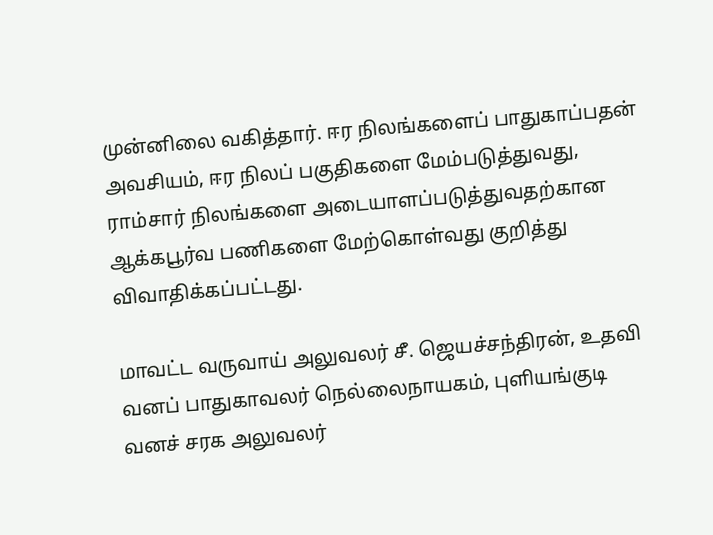முன்னிலை வகித்தார். ஈர நிலங்களைப் பாதுகாப்பதன் அவசியம், ஈர நிலப் பகுதிகளை மேம்படுத்துவது, ராம்சார் நிலங்களை அடையாளப்படுத்துவதற்கான ஆக்கபூர்வ பணிகளை மேற்கொள்வது குறித்து விவாதிக்கப்பட்டது.

மாவட்ட வருவாய் அலுவலர் சீ. ஜெயச்சந்திரன், உதவி வனப் பாதுகாவலர் நெல்லைநாயகம், புளியங்குடி வனச் சரக அலுவலர்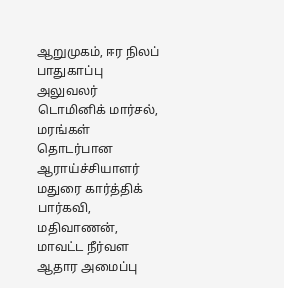ஆறுமுகம், ஈர நிலப் பாதுகாப்பு அலுவலர் டொமினிக் மார்சல், மரங்கள் தொடர்பான ஆராய்ச்சியாளர் மதுரை கார்த்திக் பார்கவி, மதிவாணன், மாவட்ட நீர்வள ஆதார அமைப்பு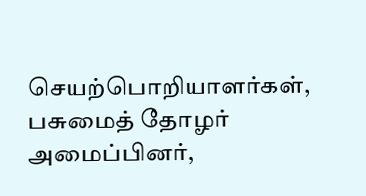செயற்பொறியாளர்கள், பசுமைத் தோழர் அமைப்பினர்,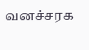வனச்சரக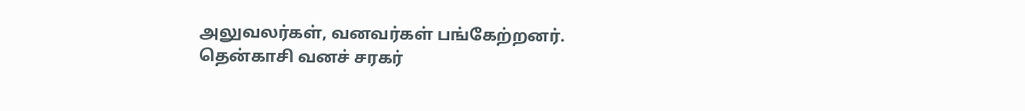அலுவலர்கள், வனவர்கள் பங்கேற்றனர். தென்காசி வனச் சரகர்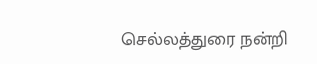செல்லத்துரை நன்றி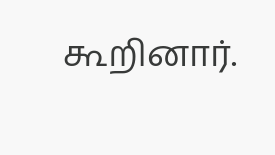கூறினார்.